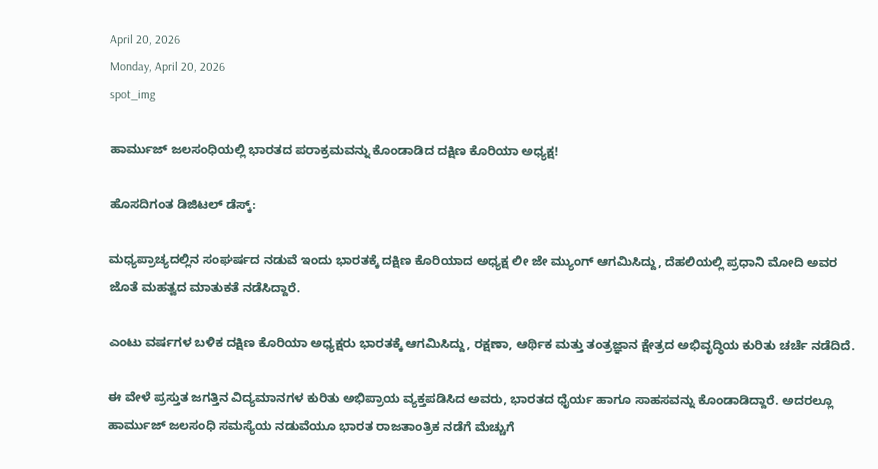April 20, 2026
Monday, April 20, 2026
spot_img

ಹಾರ್ಮುಜ್ ಜಲಸಂಧಿಯಲ್ಲಿ ಭಾರತದ ಪರಾಕ್ರಮವನ್ನು ಕೊಂಡಾಡಿದ ದಕ್ಷಿಣ ಕೊರಿಯಾ ಅಧ್ಯಕ್ಷ!

ಹೊಸದಿಗಂತ ಡಿಜಿಟಲ್ ಡೆಸ್ಕ್:

ಮಧ್ಯಪ್ರಾಚ್ಯದಲ್ಲಿನ ಸಂಘರ್ಷದ ನಡುವೆ ಇಂದು ಭಾರತಕ್ಕೆ ದಕ್ಷಿಣ ಕೊರಿಯಾದ ಅಧ್ಯಕ್ಷ ಲೀ ಜೇ ಮ್ಯುಂಗ್ ಆಗಮಿಸಿದ್ದು, ದೆಹಲಿಯಲ್ಲಿ ಪ್ರಧಾನಿ ಮೋದಿ ಅವರ ಜೊತೆ ಮಹತ್ವದ ಮಾತುಕತೆ ನಡೆಸಿದ್ದಾರೆ.

ಎಂಟು ವರ್ಷಗಳ ಬಳಿಕ ದಕ್ಷಿಣ ಕೊರಿಯಾ ಅಧ್ಯಕ್ಷರು ಭಾರತಕ್ಕೆ ಆಗಮಿಸಿದ್ದು, ರಕ್ಷಣಾ, ಆರ್ಥಿಕ ಮತ್ತು ತಂತ್ರಜ್ಞಾನ ಕ್ಷೇತ್ರದ ಅಭಿವೃದ್ಧಿಯ ಕುರಿತು ಚರ್ಚೆ ನಡೆದಿದೆ.

ಈ ವೇಳೆ ಪ್ರಸ್ತುತ ಜಗತ್ತಿನ ವಿದ್ಯಮಾನಗಳ ಕುರಿತು ಅಭಿಪ್ರಾಯ ವ್ಯಕ್ತಪಡಿಸಿದ ಅವರು, ಭಾರತದ ಧೈರ್ಯ ಹಾಗೂ ಸಾಹಸವನ್ನು ಕೊಂಡಾಡಿದ್ದಾರೆ. ಅದರಲ್ಲೂ ಹಾರ್ಮುಜ್‌ ಜಲಸಂಧಿ ಸಮಸ್ಯೆಯ ನಡುವೆಯೂ ಭಾರತ ರಾಜತಾಂತ್ರಿಕ ನಡೆಗೆ ಮೆಚ್ಚುಗೆ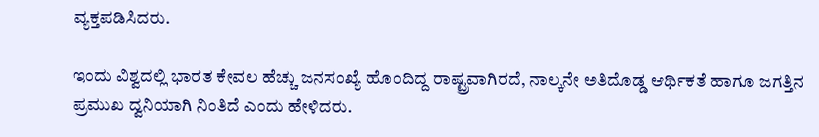ವ್ಯಕ್ತಪಡಿಸಿದರು.

ಇಂದು ವಿಶ್ವದಲ್ಲಿ ಭಾರತ ಕೇವಲ ಹೆಚ್ಚು ಜನಸಂಖ್ಯೆ ಹೊಂದಿದ್ದ ರಾಷ್ಟ್ರವಾಗಿರದೆ, ನಾಲ್ಕನೇ ಅತಿದೊಡ್ಡ ಆರ್ಥಿಕತೆ ಹಾಗೂ ಜಗತ್ತಿನ ಪ್ರಮುಖ ದ್ವನಿಯಾಗಿ ನಿಂತಿದೆ ಎಂದು ಹೇಳಿದರು.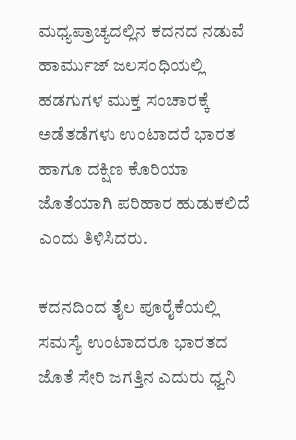ಮಧ್ಯಪ್ರಾಚ್ಯದಲ್ಲಿನ ಕದನದ ನಡುವೆ ಹಾರ್ಮುಜ್ ಜಲಸಂಧಿಯಲ್ಲಿ ಹಡಗುಗಳ ಮುಕ್ತ ಸಂಚಾರಕ್ಕೆ ಅಡೆತಡೆಗಳು ಉಂಟಾದರೆ ಭಾರತ ಹಾಗೂ ದಕ್ಷಿಣ ಕೊರಿಯಾ ಜೊತೆಯಾಗಿ ಪರಿಹಾರ ಹುಡುಕಲಿದೆ ಎಂದು ತಿಳಿಸಿದರು.

ಕದನದಿಂದ ತೈಲ ಪೂರೈಕೆಯಲ್ಲಿ ಸಮಸ್ಯೆ ಉಂಟಾದರೂ ಭಾರತದ ಜೊತೆ ಸೇರಿ ಜಗತ್ತಿನ ಎದುರು ಧ್ವನಿ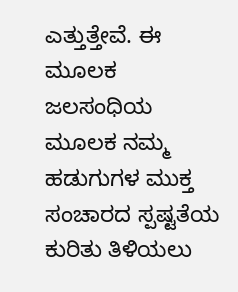ಎತ್ತುತ್ತೇವೆ. ಈ ಮೂಲಕ ಜಲಸಂಧಿಯ ಮೂಲಕ ನಮ್ಮ ಹಡುಗುಗಳ ಮುಕ್ತ ಸಂಚಾರದ ಸ್ಪಷ್ಟತೆಯ ಕುರಿತು ತಿಳಿಯಲು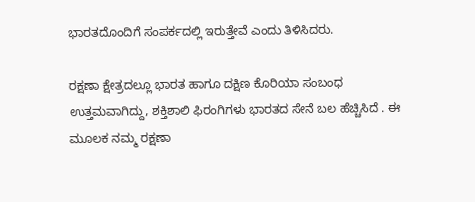ಭಾರತದೊಂದಿಗೆ ಸಂಪರ್ಕದಲ್ಲಿ ಇರುತ್ತೇವೆ ಎಂದು ತಿಳಿಸಿದರು.

ರಕ್ಷಣಾ ಕ್ಷೇತ್ರದಲ್ಲೂ ಭಾರತ ಹಾಗೂ ದಕ್ಷಿಣ ಕೊರಿಯಾ ಸಂಬಂಧ ಉತ್ತಮವಾಗಿದ್ದು, ಶಕ್ತಿಶಾಲಿ ಫಿರಂಗಿಗಳು ಭಾರತದ ಸೇನೆ ಬಲ ಹೆಚ್ಚಿಸಿದೆ . ಈ ಮೂಲಕ ನಮ್ಮ ರಕ್ಷಣಾ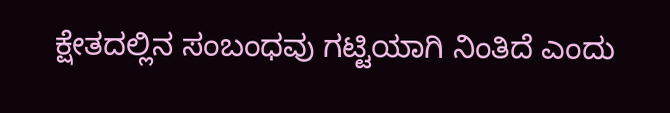ಕ್ಷೇತದಲ್ಲಿನ ಸಂಬಂಧವು ಗಟ್ಟಿಯಾಗಿ ನಿಂತಿದೆ ಎಂದು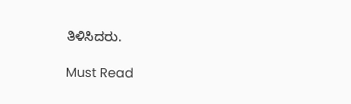ತಿಳಿಸಿದರು.

Must Read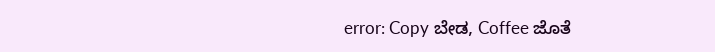error: Copy ಬೇಡ, Coffee ಜೊತೆ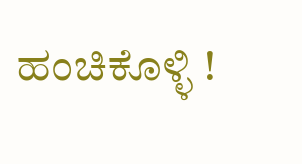ಹಂಚಿಕೊಳ್ಳಿ !